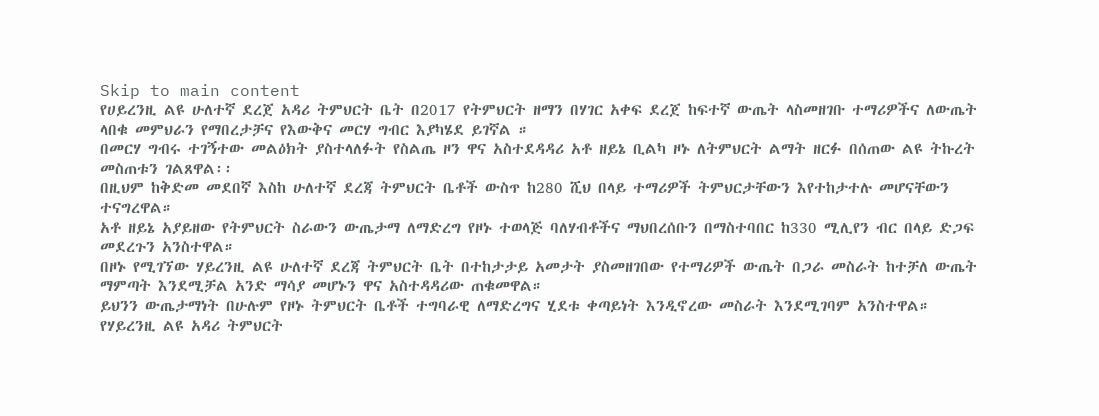Skip to main content
የሀይረንዚ ልዩ ሁለተኛ ደረጀ አዳሪ ትምህርት ቤት በ2017 የትምህርት ዘማን በሃገር አቀፍ ደረጀ ከፍተኛ ውጤት ላስመዘገቡ ተማሪዎችና ለውጤት ላበቁ መምህራን የማበረታቻና የእውቅና መርሃ ግብር እያካሄደ ይገኛል ።
በመርሃ ግብሩ ተገኝተው መልዕክት ያስተላለፉት የስልጤ ዞን ዋና አስተደዳዳሪ አቶ ዘይኔ ቢልካ ዞኑ ለትምህርት ልማት ዘርፉ በሰጠው ልዩ ትኩረት መስጠቱን ገልጸዋል፡፡
በዚህም ከቅድመ መደበኛ እስከ ሁለተኛ ደረጃ ትምህርት ቤቶች ውስጥ ከ280 ሺህ በላይ ተማሪዎች ትምህርታቸውን እየተከታተሉ መሆናቸውን ተናግረዋል።
አቶ ዘይኔ አያይዘው የትምህርት ስራውን ውጤታማ ለማድረግ የዞኑ ተወላጅ ባለሃብቶችና ማህበረሰቡን በማስተባበር ከ330 ሚሊየን ብር በላይ ድጋፍ መደረጉን አንስተዋል።
በዞኑ የሚገኘው ሃይረንዚ ልዩ ሁለተኛ ደረጃ ትምህርት ቤት በተከታታይ አመታት ያስመዘገበው የተማሪዎች ውጤት በጋራ መስራት ከተቻለ ውጤት ማምጣት እንደሚቻል አንድ ማሳያ መሆኑን ዋና አስተዳዳሪው ጠቁመዋል።
ይህንን ውጤታማነት በሁሉም የዞኑ ትምህርት ቤቶች ተግባራዊ ለማድረግና ሂደቱ ቀጣይነት እንዲኖረው መስራት እንደሚገባም አንስተዋል።
የሃይረንዚ ልዩ አዳሪ ትምህርት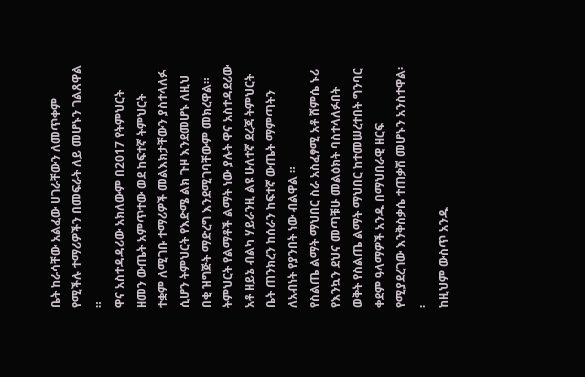ቤት ከራሳቸው አልፈው ሀገራቸውን ለመጥቀም የሚችሉ ተማሪዎችን በመፍራት ለይ መሆኑን ገልጸዋል ።
ዋና አስተዳዳሪው አክለውም በ2017 የትምህርት ዘመን ውጤት አምጥተው ወደ ከፍተኛ ትምህርት ተቋም ለሚገቡ ተማሪዎች መልእክታቸውን ያስተላለፉ ሲሆን ትምህርት የእድሜ ልክ ጉዞ እንደመሆኑ ለዚህ በቂ ዝግጅት ማድረግ እንደሚገባቸውም መክረዋል።
ትምህርት የልማቶች ልማት ነው ያሉት ዋና አስተዳደሪው አቶ ዘይኔ ብልካ ሃይራንዚ ልዩ ሁለተኛ ደረጃ ትምህርት ቤት ጠንክረን ከሰራን ከፍተኛ ውጤት ማምጣትን ለአብነት የያንበት ነው ብልዋል ።
የስልጤ ልማት ማህበር ስራ አስፈፃሚ አቶ ሸምሴ ኑሪ የእንኳን ደህና መጣቹሁ መልዕክት ባስተላለፉበት ወቅት የስልጤ ልማት ማህበር ከተመሠረተበት ግንባር ቀደም ዓላማዎች አንዱ በማህበራዊ ዘርፍ የሚያደረገው እንቅስቃሴ ተጠቃሽ መሆኑን አንስተዋል፡፡
ከዚህም ውስጥ አንዱ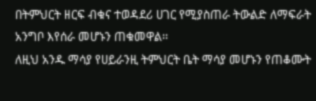በትምህርት ዘርፍ ብቁና ተወዳደሪ ሀገር የሚያስጠራ ትውልድ ለማፍራት አንግቦ እየሰራ መሆኑን ጠቁመዋል፡፡
ለዚህ አንዱ ማሳያ የሀይራንዚ ትምህርት ቤት ማሳያ መሆኑን የጠቆሙት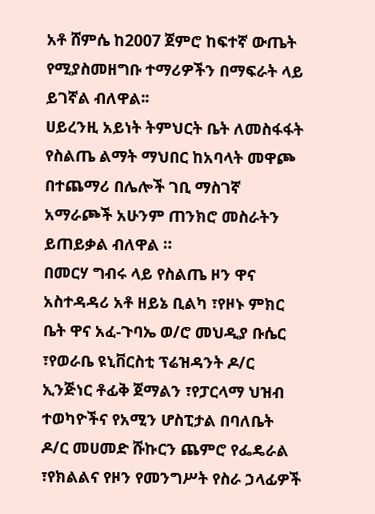አቶ ሸምሴ ከ2007 ጀምሮ ከፍተኛ ውጤት የሚያስመዘግቡ ተማሪዎችን በማፍራት ላይ ይገኛል ብለዋል፡፡
ሀይረንዚ አይነት ትምህርት ቤት ለመስፋፋት የስልጤ ልማት ማህበር ከአባላት መዋጮ በተጨማሪ በሌሎች ገቢ ማስገኛ አማራጮች አሁንም ጠንክሮ መስራትን ይጠይቃል ብለዋል ።
በመርሃ ግብሩ ላይ የስልጤ ዞን ዋና አስተዳዳሪ አቶ ዘይኔ ቢልካ ፣የዞኑ ምክር ቤት ዋና አፈ-ጉባኤ ወ/ሮ መህዲያ ቡሴር ፣የወራቤ ዩኒቨርስቲ ፕሬዝዳንት ዶ/ር ኢንጅነር ቶፊቅ ጀማልን ፣የፓርላማ ህዝብ ተወካዮችና የአሚን ሆስፒታል በባለቤት ዶ/ር መሀመድ ሹኩርን ጨምሮ የፌዴራል ፣የክልልና የዞን የመንግሥት የስራ ኃላፊዎች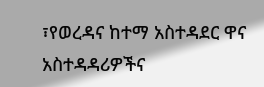፣የወረዳና ከተማ አስተዳደር ዋና አስተዳዳሪዎችና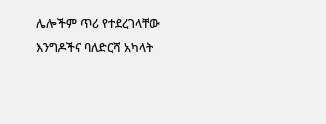ሌሎችም ጥሪ የተደረገላቸው እንግዶችና ባለድርሻ አካላት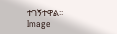ተገኝተዋል፡፡
Image